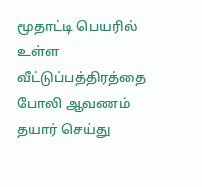மூதாட்டி பெயரில் உள்ள வீட்டுப்பத்திரத்தை போலி ஆவணம் தயார் செய்து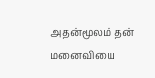அதன்மூலம் தன் மனைவியை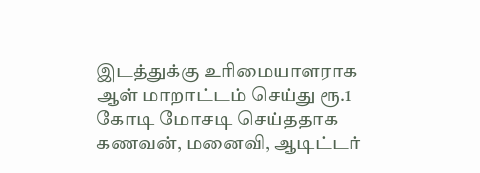இடத்துக்கு உரிமையாளராக ஆள் மாறாட்டம் செய்து ரூ.1 கோடி மோசடி செய்ததாக கணவன், மனைவி, ஆடிட்டர்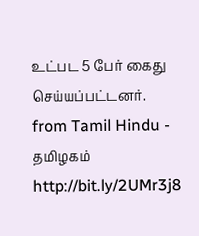உட்பட 5 பேர் கைது செய்யப்பட்டனர்.
from Tamil Hindu - தமிழகம் http://bit.ly/2UMr3j8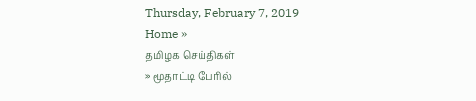Thursday, February 7, 2019
Home »
தமிழக செய்திகள்
» மூதாட்டி பேரில்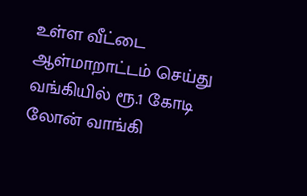உள்ள வீட்டை ஆள்மாறாட்டம் செய்து வங்கியில் ரூ.1 கோடி லோன் வாங்கி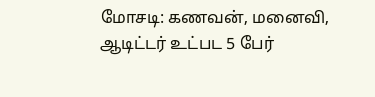மோசடி: கணவன், மனைவி, ஆடிட்டர் உட்பட 5 பேர்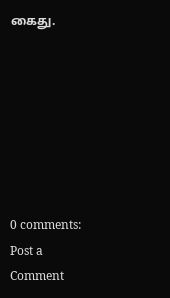கைது.







0 comments:
Post a Comment